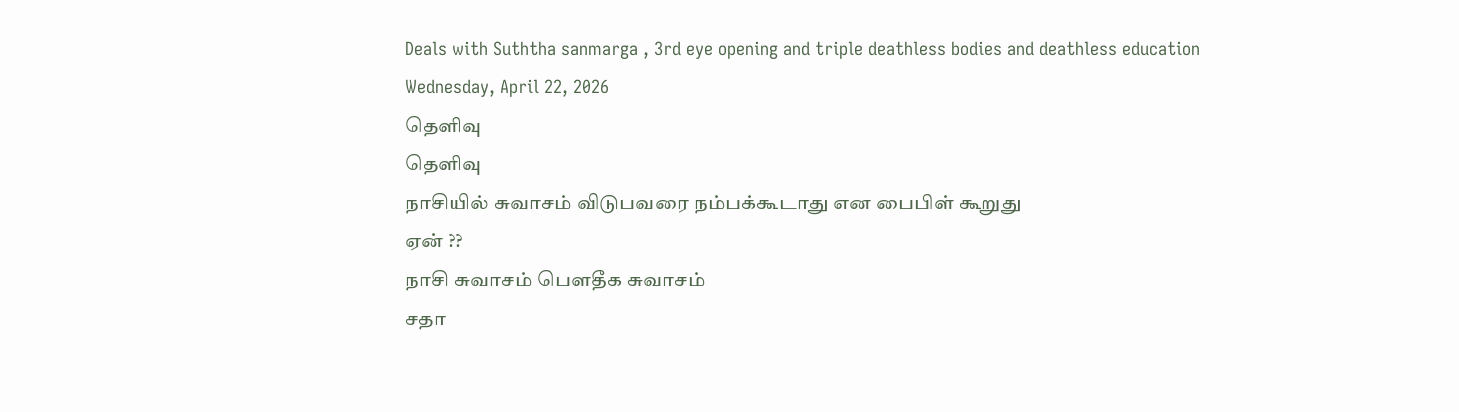Deals with Suththa sanmarga , 3rd eye opening and triple deathless bodies and deathless education
Wednesday, April 22, 2026
தெளிவு
தெளிவு
நாசியில் சுவாசம் விடுபவரை நம்பக்கூடாது என பைபிள் கூறுது
ஏன் ??
நாசி சுவாசம் பௌதீக சுவாசம்
சதா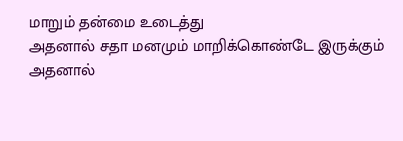மாறும் தன்மை உடைத்து
அதனால் சதா மனமும் மாறிக்கொண்டே இருக்கும்
அதனால்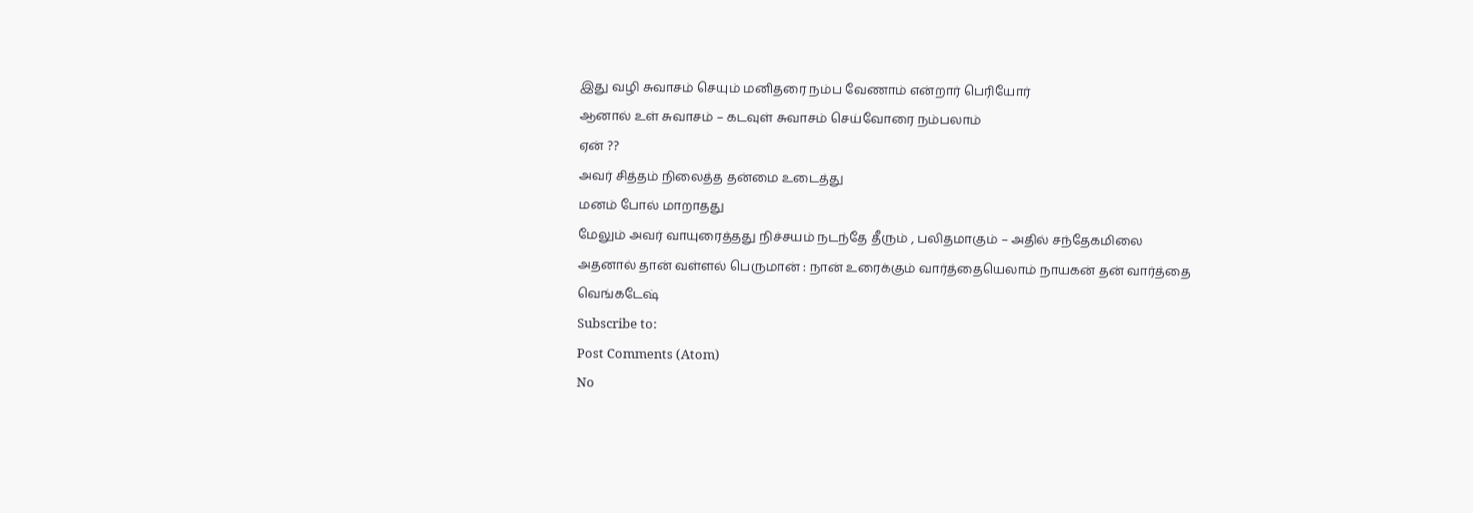இது வழி சுவாசம் செயும் மனிதரை நம்ப வேணாம் என்றார் பெரியோர்
ஆனால் உள் சுவாசம் – கடவுள் சுவாசம் செய்வோரை நம்பலாம்
ஏன் ??
அவர் சித்தம் நிலைத்த தன்மை உடைத்து
மனம் போல் மாறாதது
மேலும் அவர் வாயுரைத்தது நிச்சயம் நடந்தே தீரும் , பலிதமாகும் – அதில் சந்தேகமிலை
அதனால் தான் வள்ளல் பெருமான் : நான் உரைக்கும் வார்த்தையெலாம் நாயகன் தன் வார்த்தை
வெங்கடேஷ்
Subscribe to:
Post Comments (Atom)
No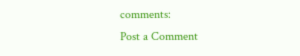comments:
Post a Comment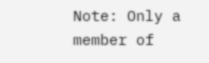Note: Only a member of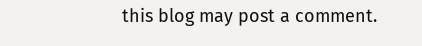this blog may post a comment.